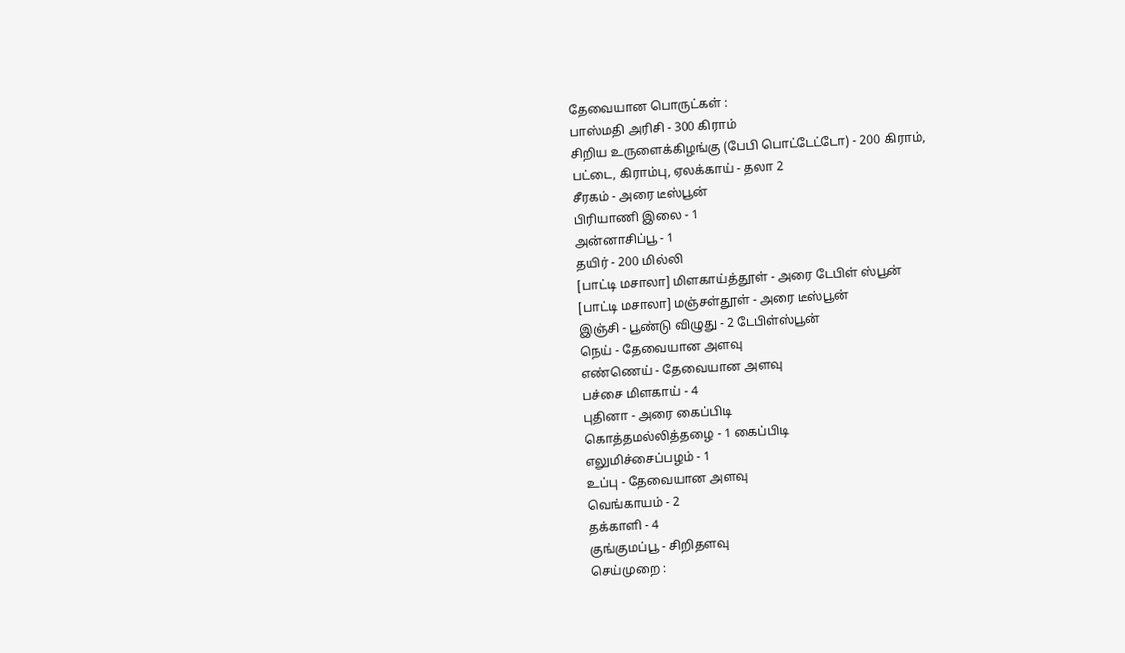தேவையான பொருட்கள் :
பாஸ்மதி அரிசி - 300 கிராம்
சிறிய உருளைக்கிழங்கு (பேபி பொட்டேட்டோ) - 200 கிராம்,
பட்டை, கிராம்பு, ஏலக்காய் - தலா 2
சீரகம் - அரை டீஸ்பூன்
பிரியாணி இலை - 1
அன்னாசிப்பூ - 1
தயிர் - 200 மில்லி
[பாட்டி மசாலா] மிளகாய்த்தூள் - அரை டேபிள் ஸ்பூன்
[பாட்டி மசாலா] மஞ்சள்தூள் - அரை டீஸ்பூன்
இஞ்சி - பூண்டு விழுது - 2 டேபிள்ஸ்பூன்
நெய் - தேவையான அளவு
எண்ணெய் - தேவையான அளவு
பச்சை மிளகாய் - 4
புதினா - அரை கைப்பிடி
கொத்தமல்லித்தழை - 1 கைப்பிடி
எலுமிச்சைப்பழம் - 1
உப்பு - தேவையான அளவு
வெங்காயம் - 2
தக்காளி - 4
குங்குமப்பூ - சிறிதளவு
செய்முறை :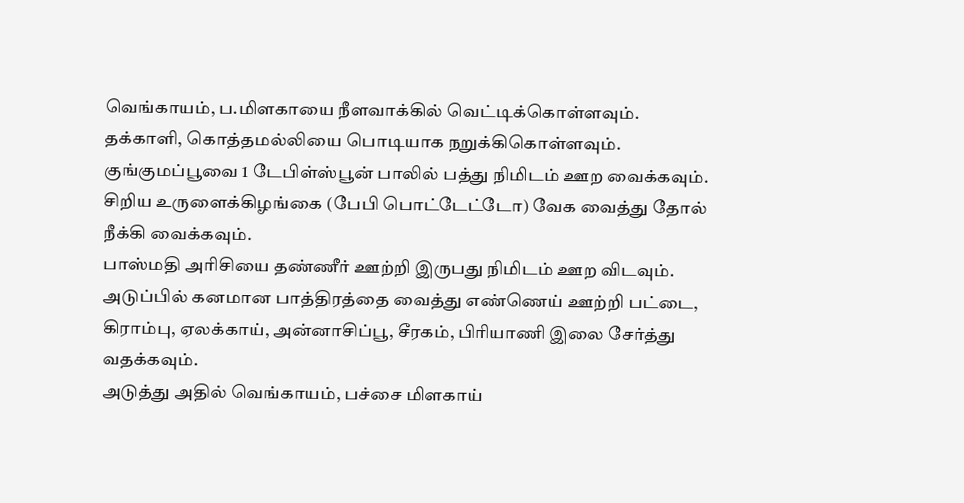வெங்காயம், ப.மிளகாயை நீளவாக்கில் வெட்டிக்கொள்ளவும்.
தக்காளி, கொத்தமல்லியை பொடியாக நறுக்கிகொள்ளவும்.
குங்குமப்பூவை 1 டேபிள்ஸ்பூன் பாலில் பத்து நிமிடம் ஊற வைக்கவும்.
சிறிய உருளைக்கிழங்கை (பேபி பொட்டேட்டோ) வேக வைத்து தோல் நீக்கி வைக்கவும்.
பாஸ்மதி அரிசியை தண்ணீர் ஊற்றி இருபது நிமிடம் ஊற விடவும்.
அடுப்பில் கனமான பாத்திரத்தை வைத்து எண்ணெய் ஊற்றி பட்டை, கிராம்பு, ஏலக்காய், அன்னாசிப்பூ, சீரகம், பிரியாணி இலை சேர்த்து வதக்கவும்.
அடுத்து அதில் வெங்காயம், பச்சை மிளகாய்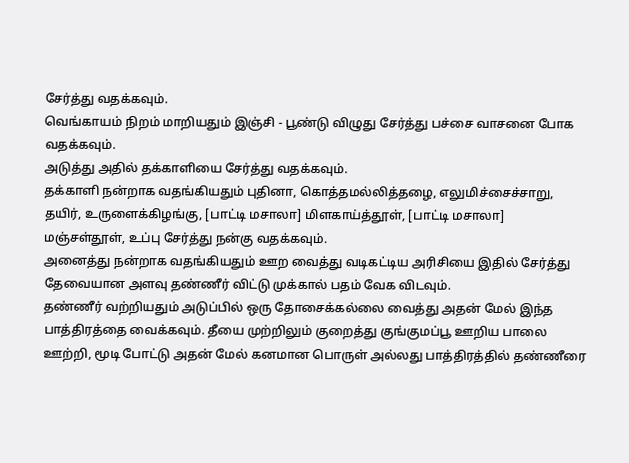சேர்த்து வதக்கவும்.
வெங்காயம் நிறம் மாறியதும் இஞ்சி - பூண்டு விழுது சேர்த்து பச்சை வாசனை போக வதக்கவும்.
அடுத்து அதில் தக்காளியை சேர்த்து வதக்கவும்.
தக்காளி நன்றாக வதங்கியதும் புதினா, கொத்தமல்லித்தழை, எலுமிச்சைச்சாறு, தயிர், உருளைக்கிழங்கு, [பாட்டி மசாலா] மிளகாய்த்தூள், [பாட்டி மசாலா] மஞ்சள்தூள், உப்பு சேர்த்து நன்கு வதக்கவும்.
அனைத்து நன்றாக வதங்கியதும் ஊற வைத்து வடிகட்டிய அரிசியை இதில் சேர்த்து தேவையான அளவு தண்ணீர் விட்டு முக்கால் பதம் வேக விடவும்.
தண்ணீர் வற்றியதும் அடுப்பில் ஒரு தோசைக்கல்லை வைத்து அதன் மேல் இந்த பாத்திரத்தை வைக்கவும். தீயை முற்றிலும் குறைத்து குங்குமப்பூ ஊறிய பாலை ஊற்றி, மூடி போட்டு அதன் மேல் கனமான பொருள் அல்லது பாத்திரத்தில் தண்ணீரை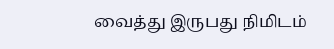வைத்து இருபது நிமிடம்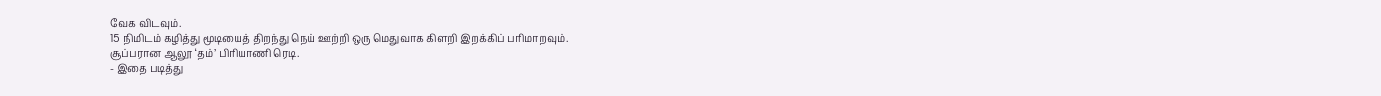வேக விடவும்.
15 நிமிடம் கழித்து மூடியைத் திறந்து நெய் ஊற்றி ஒரு மெதுவாக கிளறி இறக்கிப் பரிமாறவும்.
சூப்பரான ஆலூ ‘தம்’ பிரியாணி ரெடி.
- இதை படித்து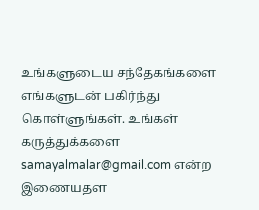உங்களுடைய சந்தேகங்களை எங்களுடன் பகிர்ந்து கொள்ளுங்கள். உங்கள் கருத்துக்களை samayalmalar@gmail.com என்ற இணையதள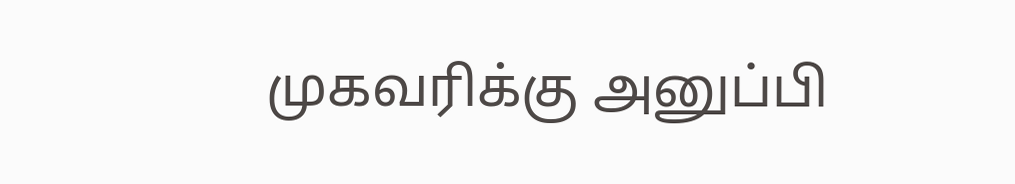முகவரிக்கு அனுப்பி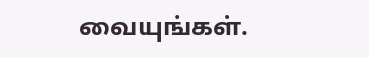வையுங்கள்.